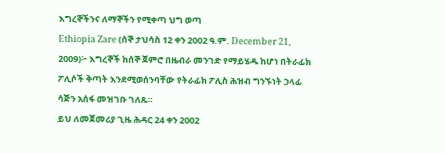እግረኞችንና ለማኞችን የሚቀጣ ህግ ወጣ
Ethiopia Zare (ሰኞ ታህሳስ 12 ቀን 2002 ዓ.ም. December 21, 2009)፦ እግረኞች ከሰኞ ጀምሮ በዜብራ መንገድ የማይሄዱ ከሆነ በትራፊክ ፖሊሶች ቅጣት እንደሚወሰንባቸው የትራፊክ ፖሊስ ሕዝብ ግንኙነት ኃላፊ ሳጅን አሰፋ መዝገቡ ገለጹ።
ይህ ለመጀመሪያ ጊዜ ሕዳር 24 ቀን 2002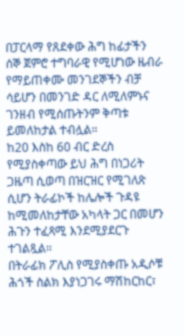በፓርላማ የጸደቀው ሕግ ከፊታችን ሰኞ ጀምሮ ተግባራዊ የሚሆነው ዜብራ የማይጠቀሙ መንገደኞችን ብቻ ሳይሆን በመንገድ ዳር ለሚለምኑና ገንዘብ የሚሰጡትንም ቅጣቱ ይመለከታል ተብሏል።
ከ20 እስከ 60 ብር ድረስ የሚያስቀጣው ይህ ሕግ በነጋሪት ጋዜጣ ሲወጣ በዝርዝር የሚገለጽ ሲሆን ትራፊኮች ከሌሎች ጉዳዩ ከሚመለከታቸው አካላት ጋር በመሆን ሕጉን ተፈጻሚ እንደሚያደርጉ ተገልጿል።
በትራፊክ ፖሊስ የሚያስቀጡ አዲሶቹ ሕጎች ስልክ እያነጋገሩ ማሽከርከር፣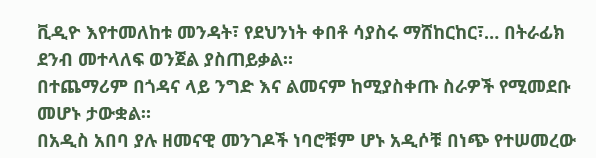ቪዲዮ እየተመለከቱ መንዳት፣ የደህንነት ቀበቶ ሳያስሩ ማሸከርከር፣… በትራፊክ ደንብ መተላለፍ ወንጀል ያስጠይቃል።
በተጨማሪም በጎዳና ላይ ንግድ እና ልመናም ከሚያስቀጡ ስራዎች የሚመደቡ መሆኑ ታውቋል።
በአዲስ አበባ ያሉ ዘመናዊ መንገዶች ነባሮቹም ሆኑ አዲሶቹ በነጭ የተሠመረው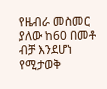የዜብራ መስመር ያለው ከ60 በመቶ ብቻ እንደሆነ የሚታወቅ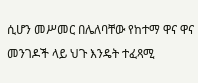ሲሆን መሥመር በሌለባቸው የከተማ ዋና ዋና መንገዶች ላይ ህጉ እንዴት ተፈጻሚ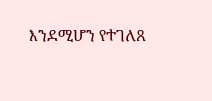እንደሚሆን የተገለጸ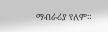ማብራሪያ የለም።